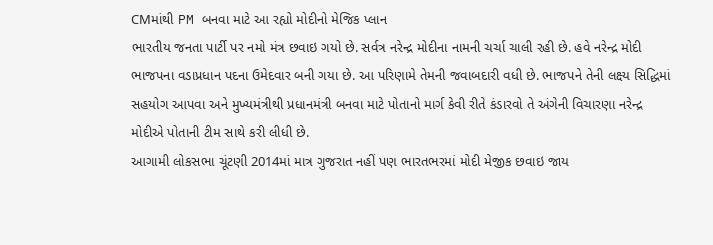CMમાંથી PM બનવા માટે આ રહ્યો મોદીનો મેજિક પ્લાન
ભારતીય જનતા પાર્ટી પર નમો મંત્ર છવાઇ ગયો છે. સર્વત્ર નરેન્દ્ર મોદીના નામની ચર્ચા ચાલી રહી છે. હવે નરેન્દ્ર મોદી ભાજપના વડાપ્રધાન પદના ઉમેદવાર બની ગયા છે. આ પરિણામે તેમની જવાબદારી વધી છે. ભાજપને તેની લક્ષ્ય સિદ્ધિમાં સહયોગ આપવા અને મુખ્યમંત્રીથી પ્રધાનમંત્રી બનવા માટે પોતાનો માર્ગ કેવી રીતે કંડારવો તે અંગેની વિચારણા નરેન્દ્ર મોદીએ પોતાની ટીમ સાથે કરી લીધી છે.
આગામી લોકસભા ચૂંટણી 2014માં માત્ર ગુજરાત નહીં પણ ભારતભરમાં મોદી મેજીક છવાઇ જાય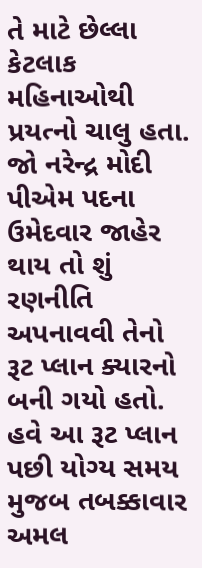તે માટે છેલ્લા કેટલાક મહિનાઓથી પ્રયત્નો ચાલુ હતા. જો નરેન્દ્ર મોદી પીએમ પદના ઉમેદવાર જાહેર થાય તો શું રણનીતિ અપનાવવી તેનો રૂટ પ્લાન ક્યારનો બની ગયો હતો. હવે આ રૂટ પ્લાન પછી યોગ્ય સમય મુજબ તબક્કાવાર અમલ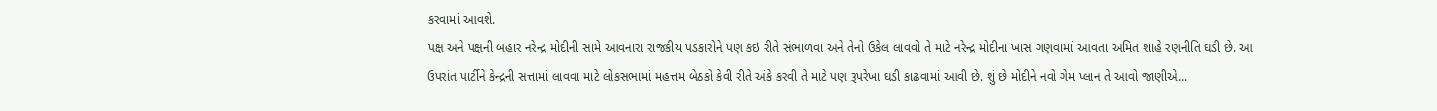કરવામાં આવશે.
પક્ષ અને પક્ષની બહાર નરેન્દ્ર મોદીની સામે આવનારા રાજકીય પડકારોને પણ કઇ રીતે સંભાળવા અને તેનો ઉકેલ લાવવો તે માટે નરેન્દ્ર મોદીના ખાસ ગણવામાં આવતા અમિત શાહે રણનીતિ ઘડી છે. આ ઉપરાંત પાર્ટીને કેન્દ્રની સત્તામાં લાવવા માટે લોકસભામાં મહત્તમ બેઠકો કેવી રીતે અંકે કરવી તે માટે પણ રૂપરેખા ઘડી કાઢવામાં આવી છે. શું છે મોદીને નવો ગેમ પ્લાન તે આવો જાણીએ...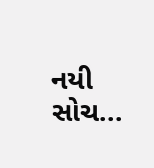નયી સોચ...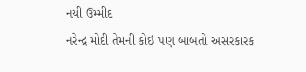નયી ઉમ્મીદ
નરેન્દ્ર મોદી તેમની કોઇ પણ બાબતો અસરકારક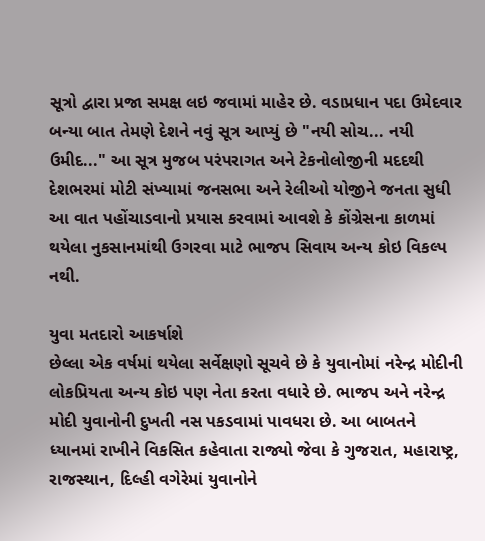સૂત્રો દ્વારા પ્રજા સમક્ષ લઇ જવામાં માહેર છે. વડાપ્રધાન પદા ઉમેદવાર બન્યા બાત તેમણે દેશને નવું સૂત્ર આપ્યું છે "નયી સોચ... નયી ઉમીદ..." આ સૂત્ર મુજબ પરંપરાગત અને ટેકનોલોજીની મદદથી દેશભરમાં મોટી સંખ્યામાં જનસભા અને રેલીઓ યોજીને જનતા સુધી આ વાત પહોંચાડવાનો પ્રયાસ કરવામાં આવશે કે કોંગ્રેસના કાળમાં થયેલા નુકસાનમાંથી ઉગરવા માટે ભાજપ સિવાય અન્ય કોઇ વિકલ્પ નથી.

યુવા મતદારો આકર્ષાશે
છેલ્લા એક વર્ષમાં થયેલા સર્વેક્ષણો સૂચવે છે કે યુવાનોમાં નરેન્દ્ર મોદીની લોકપ્રિયતા અન્ય કોઇ પણ નેતા કરતા વધારે છે. ભાજપ અને નરેન્દ્ર મોદી યુવાનોની દુખતી નસ પકડવામાં પાવધરા છે. આ બાબતને ધ્યાનમાં રાખીને વિકસિત કહેવાતા રાજ્યો જેવા કે ગુજરાત, મહારાષ્ટ્ર, રાજસ્થાન, દિલ્હી વગેરેમાં યુવાનોને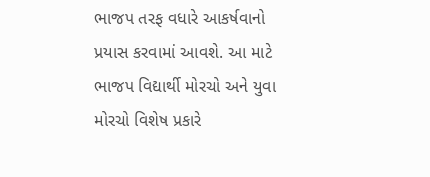ભાજપ તરફ વધારે આકર્ષવાનો પ્રયાસ કરવામાં આવશે. આ માટે ભાજપ વિદ્યાર્થી મોરચો અને યુવા મોરચો વિશેષ પ્રકારે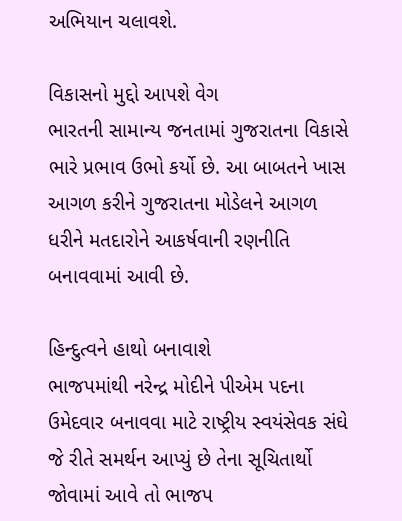અભિયાન ચલાવશે.

વિકાસનો મુદ્દો આપશે વેગ
ભારતની સામાન્ય જનતામાં ગુજરાતના વિકાસે ભારે પ્રભાવ ઉભો કર્યો છે. આ બાબતને ખાસ આગળ કરીને ગુજરાતના મોડેલને આગળ ધરીને મતદારોને આકર્ષવાની રણનીતિ બનાવવામાં આવી છે.

હિન્દુત્વને હાથો બનાવાશે
ભાજપમાંથી નરેન્દ્ર મોદીને પીએમ પદના ઉમેદવાર બનાવવા માટે રાષ્ટ્રીય સ્વયંસેવક સંઘે જે રીતે સમર્થન આપ્યું છે તેના સૂચિતાર્થો જોવામાં આવે તો ભાજપ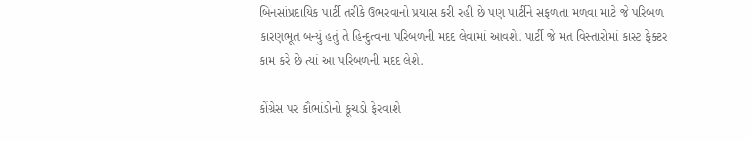બિનસાંપ્રદાયિક પાર્ટી તરીકે ઉભરવાનો પ્રયાસ કરી રહી છે પણ પાર્ટીને સફળતા મળવા માટે જે પરિબળ કારણભૂત બન્યું હતું તે હિન્દુત્વના પરિબળની મદદ લેવામાં આવશે. પાર્ટી જે મત વિસ્તારોમાં કાસ્ટ ફેક્ટર કામ કરે છે ત્યાં આ પરિબળની મદદ લેશે.

કોંગ્રેસ પર કૌભાંડોનો કૂચડો ફેરવાશે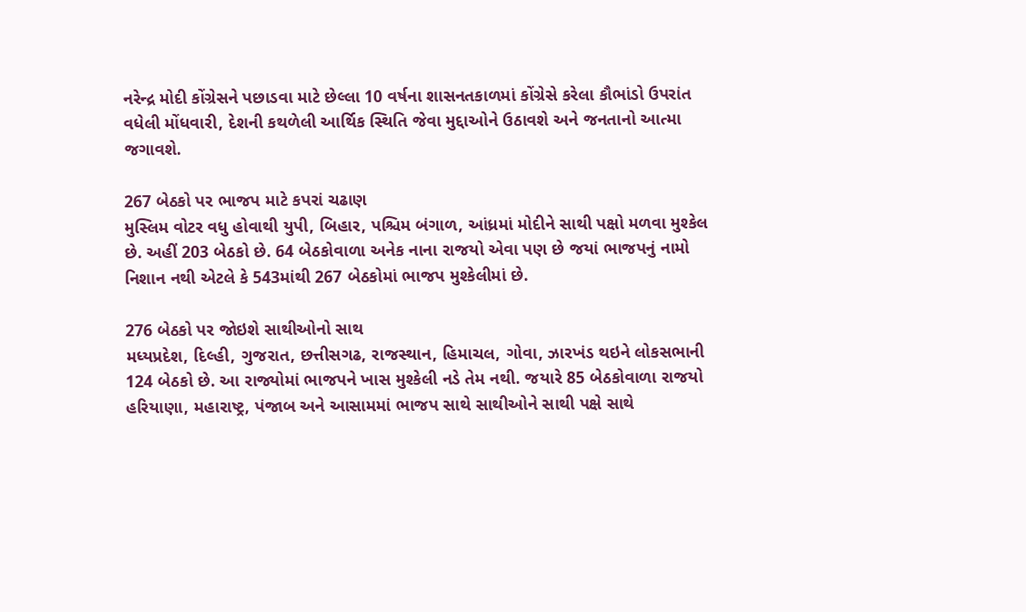નરેન્દ્ર મોદી કોંગ્રેસને પછાડવા માટે છેલ્લા 10 વર્ષના શાસનતકાળમાં કોંગ્રેસે કરેલા કૌભાંડો ઉપરાંત વધેલી મોંધવારી, દેશની કથળેલી આર્થિક સ્થિતિ જેવા મુદ્દાઓને ઉઠાવશે અને જનતાનો આત્મા જગાવશે.

267 બેઠકો પર ભાજપ માટે કપરાં ચઢાણ
મુસ્લિમ વોટર વધુ હોવાથી યુપી, બિહાર, પશ્ચિમ બંગાળ, આંધ્રમાં મોદીને સાથી પક્ષો મળવા મુશ્કેલ છે. અહીં 203 બેઠકો છે. 64 બેઠકોવાળા અનેક નાના રાજયો એવા પણ છે જયાં ભાજપનું નામો નિશાન નથી એટલે કે 543માંથી 267 બેઠકોમાં ભાજપ મુશ્કેલીમાં છે.

276 બેઠકો પર જોઇશે સાથીઓનો સાથ
મધ્યપ્રદેશ, દિલ્હી, ગુજરાત, છત્તીસગઢ, રાજસ્થાન, હિમાચલ, ગોવા, ઝારખંડ થઇને લોકસભાની 124 બેઠકો છે. આ રાજ્યોમાં ભાજપને ખાસ મુશ્કેલી નડે તેમ નથી. જયારે 85 બેઠકોવાળા રાજયો હરિયાણા, મહારાષ્ટ્ર, પંજાબ અને આસામમાં ભાજપ સાથે સાથીઓને સાથી પક્ષે સાથે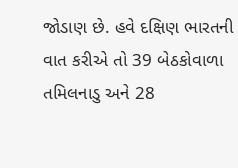જોડાણ છે. હવે દક્ષિણ ભારતની વાત કરીએ તો 39 બેઠકોવાળા તમિલનાડુ અને 28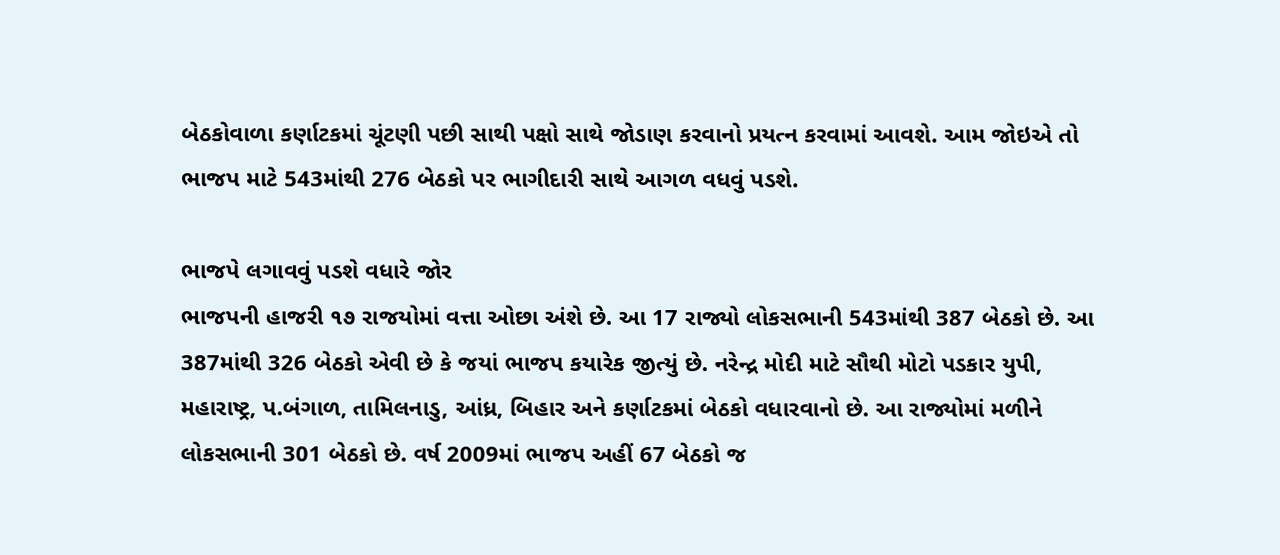બેઠકોવાળા કર્ણાટકમાં ચૂંટણી પછી સાથી પક્ષો સાથે જોડાણ કરવાનો પ્રયત્ન કરવામાં આવશે. આમ જોઇએ તો ભાજપ માટે 543માંથી 276 બેઠકો પર ભાગીદારી સાથે આગળ વધવું પડશે.

ભાજપે લગાવવું પડશે વધારે જોર
ભાજપની હાજરી ૧૭ રાજયોમાં વત્તા ઓછા અંશે છે. આ 17 રાજ્યો લોકસભાની 543માંથી 387 બેઠકો છે. આ 387માંથી 326 બેઠકો એવી છે કે જયાં ભાજપ કયારેક જીત્યું છે. નરેન્દ્ર મોદી માટે સૌથી મોટો પડકાર યુપી, મહારાષ્ટ્ર, પ.બંગાળ, તામિલનાડુ, આંધ્ર, બિહાર અને કર્ણાટકમાં બેઠકો વધારવાનો છે. આ રાજ્યોમાં મળીને લોકસભાની 301 બેઠકો છે. વર્ષ 2009માં ભાજપ અહીં 67 બેઠકો જ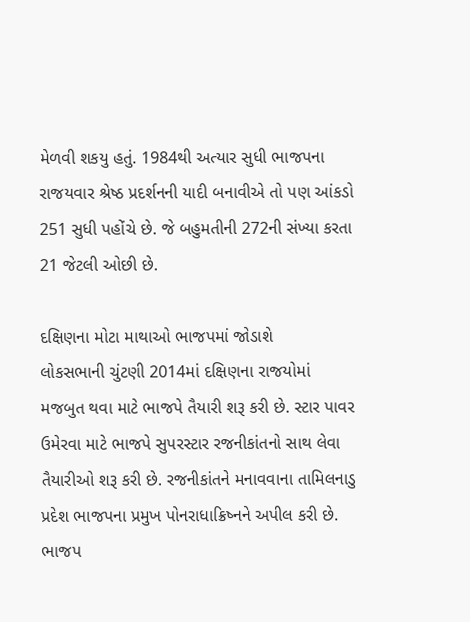મેળવી શકયુ હતું. 1984થી અત્યાર સુધી ભાજપના રાજયવાર શ્રેષ્ઠ પ્રદર્શનની યાદી બનાવીએ તો પણ આંકડો 251 સુધી પહોંચે છે. જે બહુમતીની 272ની સંખ્યા કરતા 21 જેટલી ઓછી છે.

દક્ષિણના મોટા માથાઓ ભાજપમાં જોડાશે
લોકસભાની ચુંટણી 2014માં દક્ષિણના રાજયોમાં મજબુત થવા માટે ભાજપે તૈયારી શરૂ કરી છે. સ્ટાર પાવર ઉમેરવા માટે ભાજપે સુપરસ્ટાર રજનીકાંતનો સાથ લેવા તૈયારીઓ શરૂ કરી છે. રજનીકાંતને મનાવવાના તામિલનાડુ પ્રદેશ ભાજપના પ્રમુખ પોનરાધાક્રિષ્નને અપીલ કરી છે. ભાજપ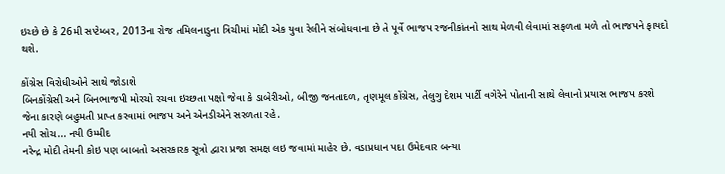ઇચ્છે છે કે 26મી સપ્ટેમ્બર, 2013ના રોજ તમિલનાડુના ત્રિચીમાં મોદી એક યુવા રેલીને સંબોધવાના છે તે પૂર્વે ભાજપ રજનીકાંતનો સાથ મેળવી લેવામાં સફળતા મળે તો ભાજપને ફાયદો થશે.

કોંગ્રેસ વિરોધીઓને સાથે જોડાશે
બિનકોંગ્રેસી અને બિનભાજપી મોરચો રચવા ઇચ્છતા પક્ષો જેવા કે ડાબેરીઓ, બીજી જનતાદળ, તૃણમૂલ કોંગ્રેસ, તેલુગુ દેશમ પાર્ટી વગેરેને પોતાની સાથે લેવાનો પ્રયાસ ભાજપ કરશે જેના કારણે બહુમતી પ્રાપ્ત કરવામાં ભાજપ અને એનડીએને સરળતા રહે.
નયી સોચ... નયી ઉમ્મીદ
નરેન્દ્ર મોદી તેમની કોઇ પણ બાબતો અસરકારક સૂત્રો દ્વારા પ્રજા સમક્ષ લઇ જવામાં માહેર છે. વડાપ્રધાન પદા ઉમેદવાર બન્યા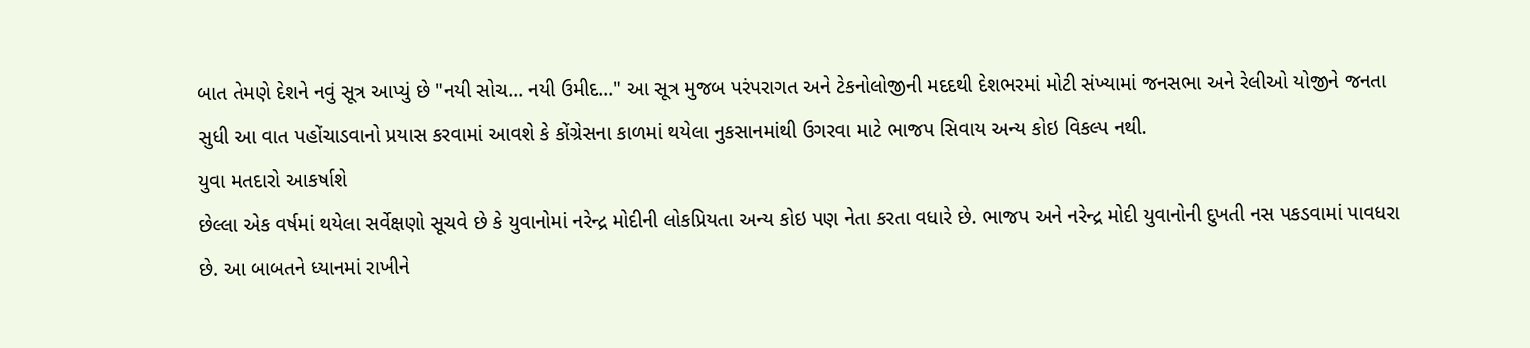બાત તેમણે દેશને નવું સૂત્ર આપ્યું છે "નયી સોચ... નયી ઉમીદ..." આ સૂત્ર મુજબ પરંપરાગત અને ટેકનોલોજીની મદદથી દેશભરમાં મોટી સંખ્યામાં જનસભા અને રેલીઓ યોજીને જનતા સુધી આ વાત પહોંચાડવાનો પ્રયાસ કરવામાં આવશે કે કોંગ્રેસના કાળમાં થયેલા નુકસાનમાંથી ઉગરવા માટે ભાજપ સિવાય અન્ય કોઇ વિકલ્પ નથી.
યુવા મતદારો આકર્ષાશે
છેલ્લા એક વર્ષમાં થયેલા સર્વેક્ષણો સૂચવે છે કે યુવાનોમાં નરેન્દ્ર મોદીની લોકપ્રિયતા અન્ય કોઇ પણ નેતા કરતા વધારે છે. ભાજપ અને નરેન્દ્ર મોદી યુવાનોની દુખતી નસ પકડવામાં પાવધરા છે. આ બાબતને ધ્યાનમાં રાખીને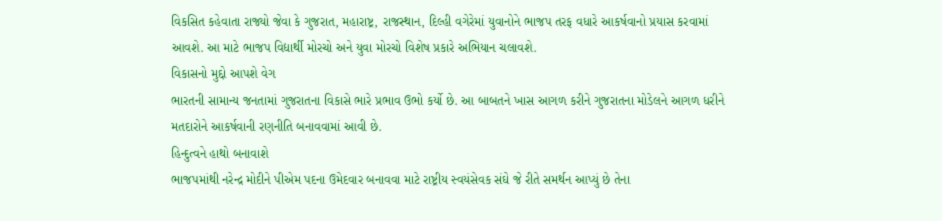વિકસિત કહેવાતા રાજ્યો જેવા કે ગુજરાત, મહારાષ્ટ્ર, રાજસ્થાન, દિલ્હી વગેરેમાં યુવાનોને ભાજપ તરફ વધારે આકર્ષવાનો પ્રયાસ કરવામાં આવશે. આ માટે ભાજપ વિદ્યાર્થી મોરચો અને યુવા મોરચો વિશેષ પ્રકારે અભિયાન ચલાવશે.
વિકાસનો મુદ્દો આપશે વેગ
ભારતની સામાન્ય જનતામાં ગુજરાતના વિકાસે ભારે પ્રભાવ ઉભો કર્યો છે. આ બાબતને ખાસ આગળ કરીને ગુજરાતના મોડેલને આગળ ધરીને મતદારોને આકર્ષવાની રણનીતિ બનાવવામાં આવી છે.
હિન્દુત્વને હાથો બનાવાશે
ભાજપમાંથી નરેન્દ્ર મોદીને પીએમ પદના ઉમેદવાર બનાવવા માટે રાષ્ટ્રીય સ્વયંસેવક સંઘે જે રીતે સમર્થન આપ્યું છે તેના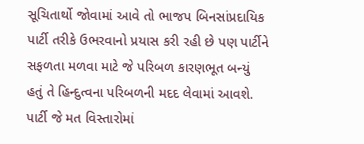સૂચિતાર્થો જોવામાં આવે તો ભાજપ બિનસાંપ્રદાયિક પાર્ટી તરીકે ઉભરવાનો પ્રયાસ કરી રહી છે પણ પાર્ટીને સફળતા મળવા માટે જે પરિબળ કારણભૂત બન્યું હતું તે હિન્દુત્વના પરિબળની મદદ લેવામાં આવશે. પાર્ટી જે મત વિસ્તારોમાં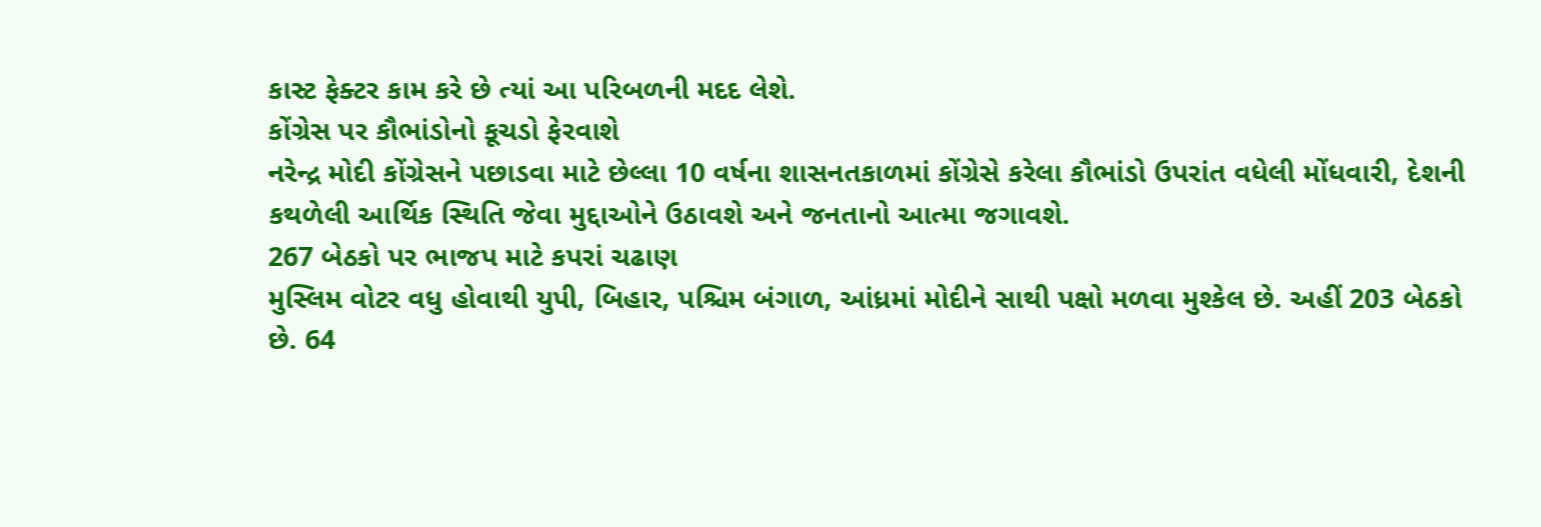કાસ્ટ ફેક્ટર કામ કરે છે ત્યાં આ પરિબળની મદદ લેશે.
કોંગ્રેસ પર કૌભાંડોનો કૂચડો ફેરવાશે
નરેન્દ્ર મોદી કોંગ્રેસને પછાડવા માટે છેલ્લા 10 વર્ષના શાસનતકાળમાં કોંગ્રેસે કરેલા કૌભાંડો ઉપરાંત વધેલી મોંધવારી, દેશની કથળેલી આર્થિક સ્થિતિ જેવા મુદ્દાઓને ઉઠાવશે અને જનતાનો આત્મા જગાવશે.
267 બેઠકો પર ભાજપ માટે કપરાં ચઢાણ
મુસ્લિમ વોટર વધુ હોવાથી યુપી, બિહાર, પશ્ચિમ બંગાળ, આંધ્રમાં મોદીને સાથી પક્ષો મળવા મુશ્કેલ છે. અહીં 203 બેઠકો છે. 64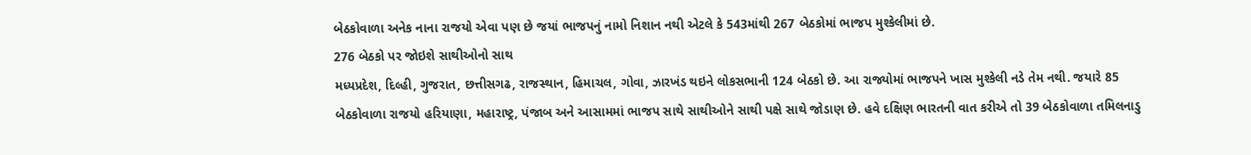બેઠકોવાળા અનેક નાના રાજયો એવા પણ છે જયાં ભાજપનું નામો નિશાન નથી એટલે કે 543માંથી 267 બેઠકોમાં ભાજપ મુશ્કેલીમાં છે.
276 બેઠકો પર જોઇશે સાથીઓનો સાથ
મધ્યપ્રદેશ, દિલ્હી, ગુજરાત, છત્તીસગઢ, રાજસ્થાન, હિમાચલ, ગોવા, ઝારખંડ થઇને લોકસભાની 124 બેઠકો છે. આ રાજ્યોમાં ભાજપને ખાસ મુશ્કેલી નડે તેમ નથી. જયારે 85 બેઠકોવાળા રાજયો હરિયાણા, મહારાષ્ટ્ર, પંજાબ અને આસામમાં ભાજપ સાથે સાથીઓને સાથી પક્ષે સાથે જોડાણ છે. હવે દક્ષિણ ભારતની વાત કરીએ તો 39 બેઠકોવાળા તમિલનાડુ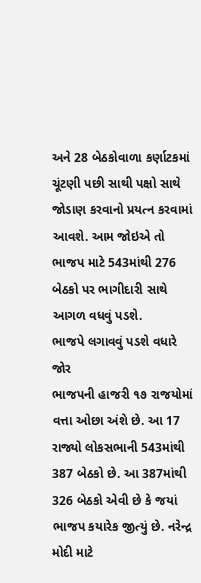અને 28 બેઠકોવાળા કર્ણાટકમાં ચૂંટણી પછી સાથી પક્ષો સાથે જોડાણ કરવાનો પ્રયત્ન કરવામાં આવશે. આમ જોઇએ તો ભાજપ માટે 543માંથી 276 બેઠકો પર ભાગીદારી સાથે આગળ વધવું પડશે.
ભાજપે લગાવવું પડશે વધારે જોર
ભાજપની હાજરી ૧૭ રાજયોમાં વત્તા ઓછા અંશે છે. આ 17 રાજ્યો લોકસભાની 543માંથી 387 બેઠકો છે. આ 387માંથી 326 બેઠકો એવી છે કે જયાં ભાજપ કયારેક જીત્યું છે. નરેન્દ્ર મોદી માટે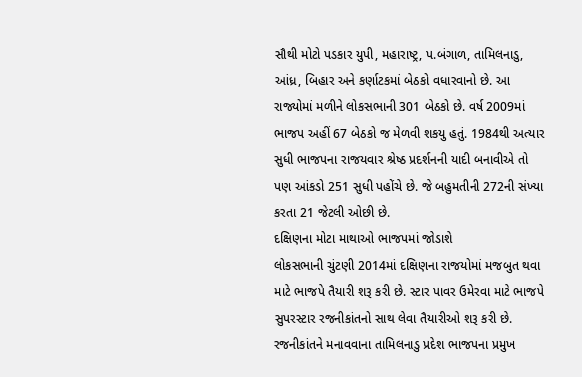સૌથી મોટો પડકાર યુપી, મહારાષ્ટ્ર, પ.બંગાળ, તામિલનાડુ, આંધ્ર, બિહાર અને કર્ણાટકમાં બેઠકો વધારવાનો છે. આ રાજ્યોમાં મળીને લોકસભાની 301 બેઠકો છે. વર્ષ 2009માં ભાજપ અહીં 67 બેઠકો જ મેળવી શકયુ હતું. 1984થી અત્યાર સુધી ભાજપના રાજયવાર શ્રેષ્ઠ પ્રદર્શનની યાદી બનાવીએ તો પણ આંકડો 251 સુધી પહોંચે છે. જે બહુમતીની 272ની સંખ્યા કરતા 21 જેટલી ઓછી છે.
દક્ષિણના મોટા માથાઓ ભાજપમાં જોડાશે
લોકસભાની ચુંટણી 2014માં દક્ષિણના રાજયોમાં મજબુત થવા માટે ભાજપે તૈયારી શરૂ કરી છે. સ્ટાર પાવર ઉમેરવા માટે ભાજપે સુપરસ્ટાર રજનીકાંતનો સાથ લેવા તૈયારીઓ શરૂ કરી છે. રજનીકાંતને મનાવવાના તામિલનાડુ પ્રદેશ ભાજપના પ્રમુખ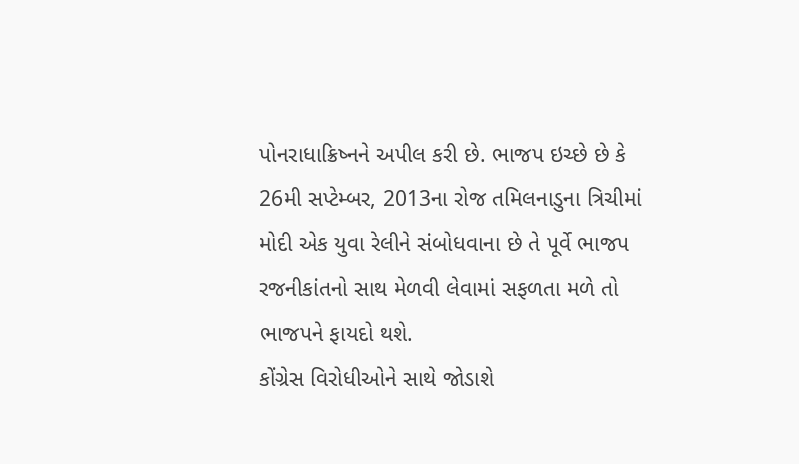પોનરાધાક્રિષ્નને અપીલ કરી છે. ભાજપ ઇચ્છે છે કે 26મી સપ્ટેમ્બર, 2013ના રોજ તમિલનાડુના ત્રિચીમાં મોદી એક યુવા રેલીને સંબોધવાના છે તે પૂર્વે ભાજપ રજનીકાંતનો સાથ મેળવી લેવામાં સફળતા મળે તો ભાજપને ફાયદો થશે.
કોંગ્રેસ વિરોધીઓને સાથે જોડાશે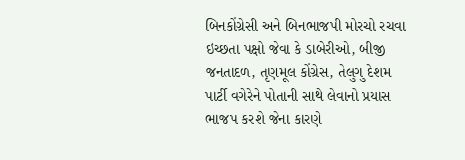બિનકોંગ્રેસી અને બિનભાજપી મોરચો રચવા ઇચ્છતા પક્ષો જેવા કે ડાબેરીઓ, બીજી જનતાદળ, તૃણમૂલ કોંગ્રેસ, તેલુગુ દેશમ પાર્ટી વગેરેને પોતાની સાથે લેવાનો પ્રયાસ ભાજપ કરશે જેના કારણે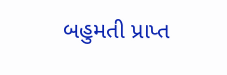બહુમતી પ્રાપ્ત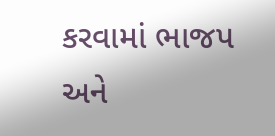કરવામાં ભાજપ અને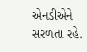એનડીએને સરળતા રહે.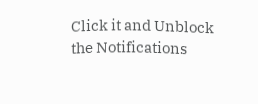Click it and Unblock the Notifications